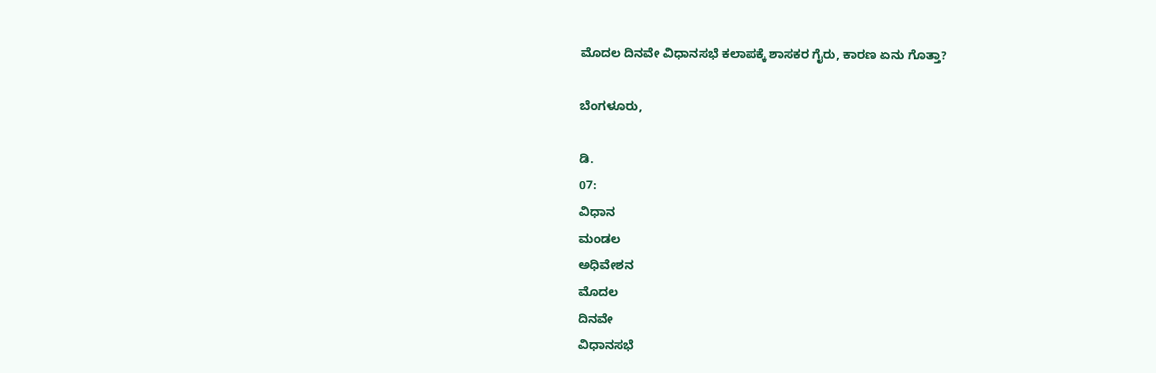ಮೊದಲ ದಿನವೇ ವಿಧಾನಸಭೆ ಕಲಾಪಕ್ಕೆ ಶಾಸಕರ ಗೈರು, ಕಾರಣ ಏನು ಗೊತ್ತಾ?

ಬೆಂಗಳೂರು,

ಡಿ.
07:
ವಿಧಾನ
ಮಂಡಲ
ಅಧಿವೇಶನ
ಮೊದಲ
ದಿನವೇ
ವಿಧಾನಸಭೆ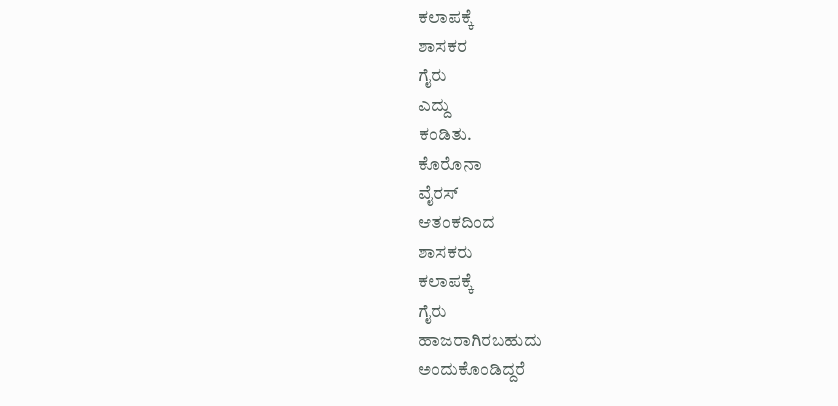ಕಲಾಪಕ್ಕೆ
ಶಾಸಕರ
ಗೈರು
ಎದ್ದು
ಕಂಡಿತು.
ಕೊರೊನಾ
ವೈರಸ್
ಆತಂಕದಿಂದ
ಶಾಸಕರು
ಕಲಾಪಕ್ಕೆ
ಗೈರು
ಹಾಜರಾಗಿರಬಹುದು
ಅಂದುಕೊಂಡಿದ್ದರೆ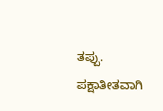ತಪ್ಪು.
ಪಕ್ಷಾತೀತವಾಗಿ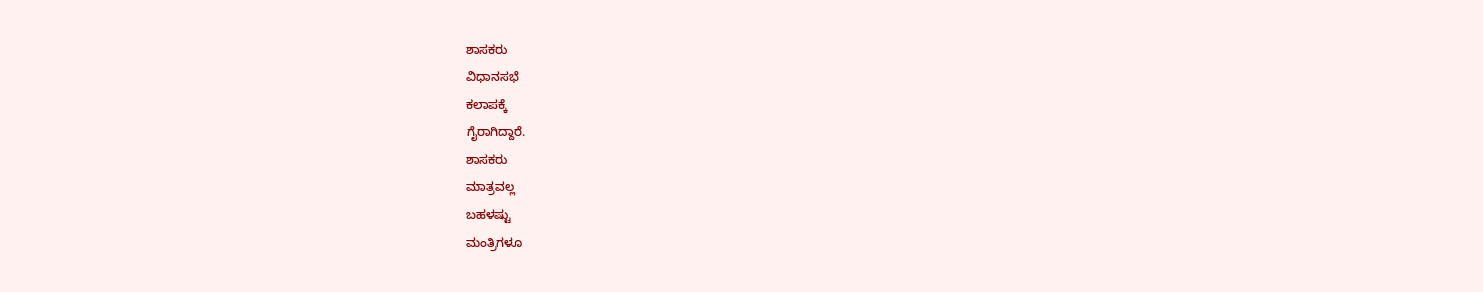ಶಾಸಕರು
ವಿಧಾನಸಭೆ
ಕಲಾಪಕ್ಕೆ
ಗೈರಾಗಿದ್ದಾರೆ.
ಶಾಸಕರು
ಮಾತ್ರವಲ್ಲ
ಬಹಳಷ್ಟು
ಮಂತ್ರಿಗಳೂ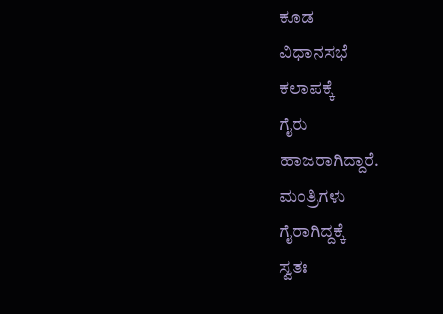ಕೂಡ
ವಿಧಾನಸಭೆ
ಕಲಾಪಕ್ಕೆ
ಗೈರು
ಹಾಜರಾಗಿದ್ದಾರೆ.
ಮಂತ್ರಿಗಳು
ಗೈರಾಗಿದ್ದಕ್ಕೆ
ಸ್ವತಃ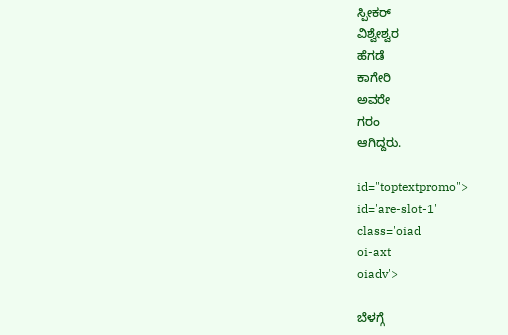ಸ್ಪೀಕರ್
ವಿಶ್ವೇಶ್ವರ
ಹೆಗಡೆ
ಕಾಗೇರಿ
ಅವರೇ
ಗರಂ
ಆಗಿದ್ದರು.

id="toptextpromo">
id='are-slot-1'
class='oiad
oi-axt
oiadv'>

ಬೆಳಗ್ಗೆ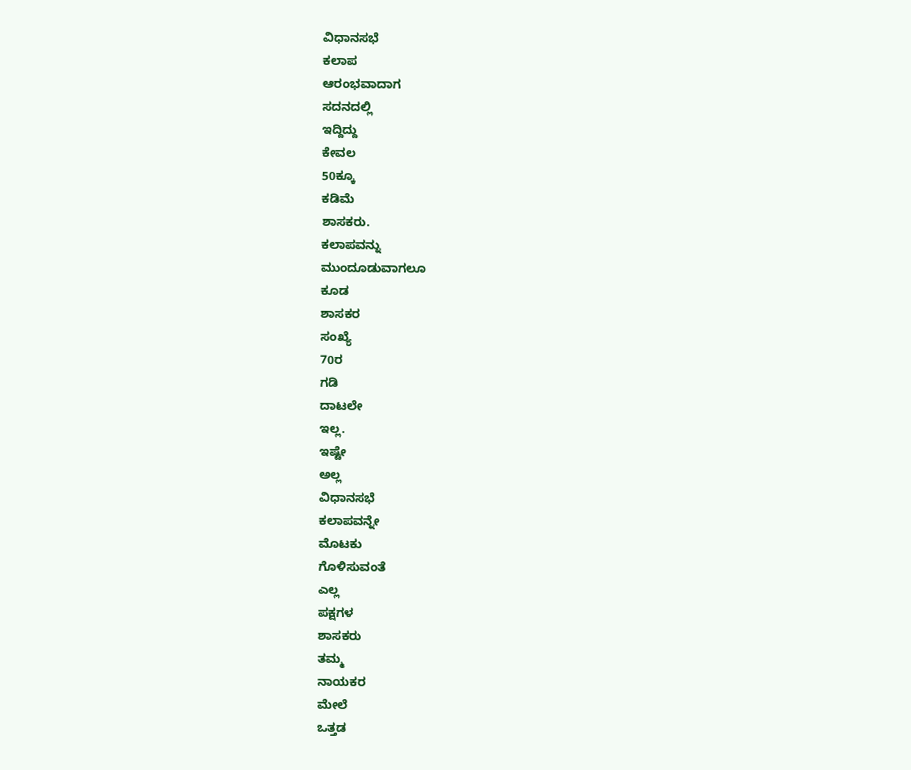ವಿಧಾನಸಭೆ
ಕಲಾಪ
ಆರಂಭವಾದಾಗ
ಸದನದಲ್ಲಿ
ಇದ್ದಿದ್ದು
ಕೇವಲ
50ಕ್ಕೂ
ಕಡಿಮೆ
ಶಾಸಕರು.
ಕಲಾಪವನ್ನು
ಮುಂದೂಡುವಾಗಲೂ
ಕೂಡ
ಶಾಸಕರ
ಸಂಖ್ಯೆ
70ರ
ಗಡಿ
ದಾಟಲೇ
ಇಲ್ಲ.
ಇಷ್ಟೇ
ಅಲ್ಲ
ವಿಧಾನಸಭೆ
ಕಲಾಪವನ್ನೇ
ಮೊಟಕು
ಗೊಳಿಸುವಂತೆ
ಎಲ್ಲ
ಪಕ್ಷಗಳ
ಶಾಸಕರು
ತಮ್ಮ
ನಾಯಕರ
ಮೇಲೆ
ಒತ್ತಡ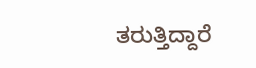ತರುತ್ತಿದ್ದಾರೆ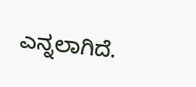ಎನ್ನಲಾಗಿದೆ.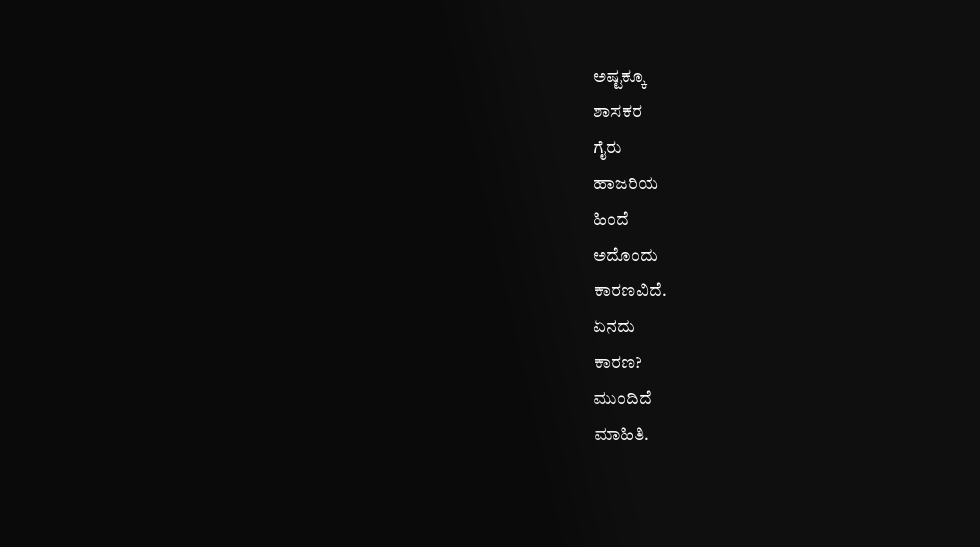ಅಷ್ಟಕ್ಕೂ
ಶಾಸಕರ
ಗೈರು
ಹಾಜರಿಯ
ಹಿಂದೆ
ಅದೊಂದು
ಕಾರಣವಿದೆ.
ಏನದು
ಕಾರಣ?
ಮುಂದಿದೆ
ಮಾಹಿತಿ.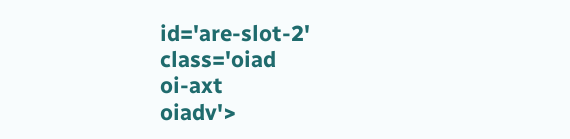id='are-slot-2'
class='oiad
oi-axt
oiadv'>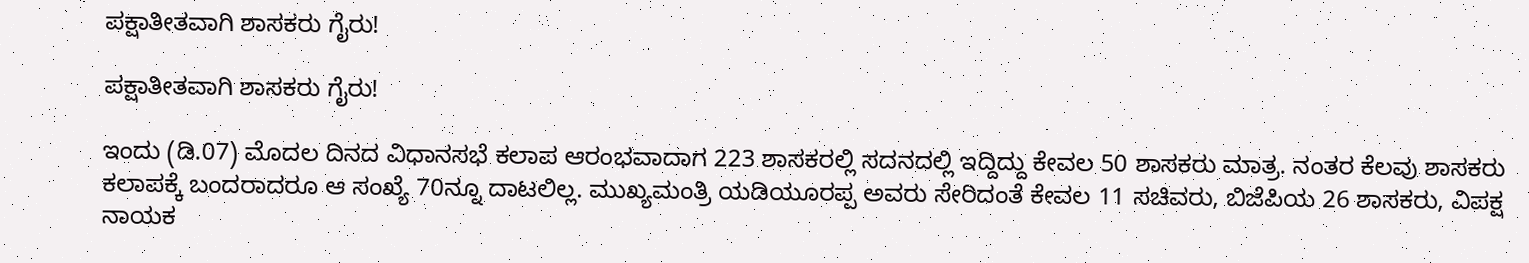ಪಕ್ಷಾತೀತವಾಗಿ ಶಾಸಕರು ಗೈರು!

ಪಕ್ಷಾತೀತವಾಗಿ ಶಾಸಕರು ಗೈರು!

ಇಂದು (ಡಿ.07) ಮೊದಲ ದಿನದ ವಿಧಾನಸಭೆ ಕಲಾಪ ಆರಂಭವಾದಾಗ 223 ಶಾಸಕರಲ್ಲಿ ಸದನದಲ್ಲಿ ಇದ್ದಿದ್ದು ಕೇವಲ 50 ಶಾಸಕರು ಮಾತ್ರ. ನಂತರ ಕೆಲವು ಶಾಸಕರು ಕಲಾಪಕ್ಕೆ ಬಂದರಾದರೂ ಆ ಸಂಖ್ಯೆ 70ನ್ನೂ ದಾಟಲಿಲ್ಲ. ಮುಖ್ಯಮಂತ್ರಿ ಯಡಿಯೂರಪ್ಪ ಅವರು ಸೇರಿದಂತೆ ಕೇವಲ 11 ಸಚಿವರು, ಬಿಜೆಪಿಯ 26 ಶಾಸಕರು, ವಿಪಕ್ಷ ನಾಯಕ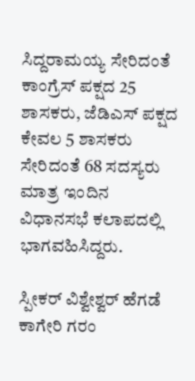ಸಿದ್ದರಾಮಯ್ಯ ಸೇರಿದಂತೆ ಕಾಂಗ್ರೆಸ್ ಪಕ್ಷದ 25 ಶಾಸಕರು, ಜೆಡಿಎಸ್ ಪಕ್ಷದ ಕೇವಲ 5 ಶಾಸಕರು ಸೇರಿದಂತೆ 68 ಸದಸ್ಯರು ಮಾತ್ರ ಇಂದಿನ ವಿಧಾನಸಭೆ ಕಲಾಪದಲ್ಲಿ ಭಾಗವಹಿಸಿದ್ದರು.

ಸ್ಪೀಕರ್ ವಿಶ್ವೇಶ್ವರ್ ಹೆಗಡೆ ಕಾಗೇರಿ ಗರಂ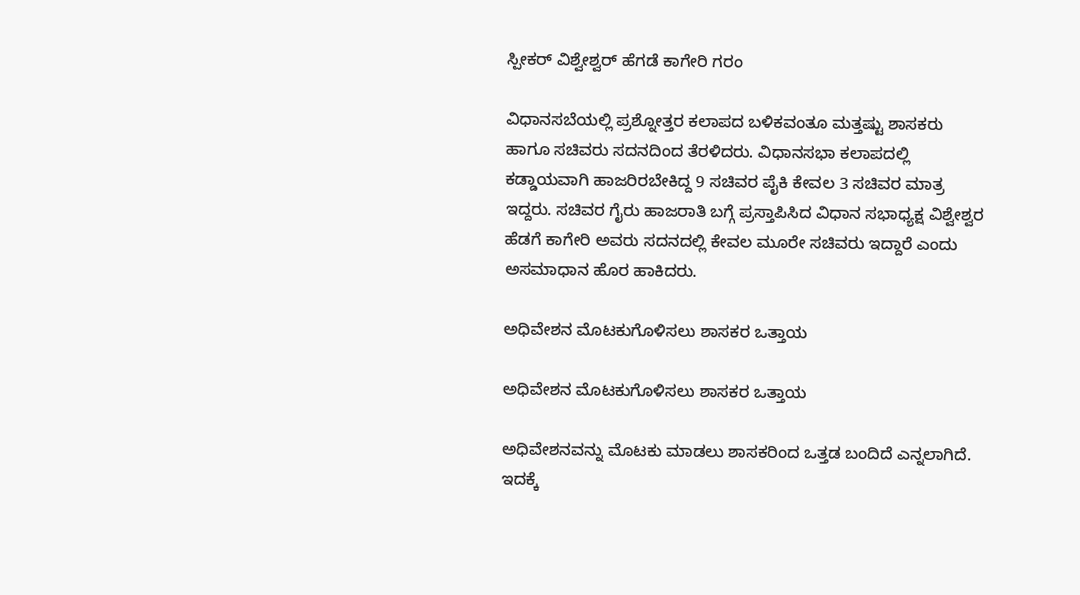ಸ್ಪೀಕರ್ ವಿಶ್ವೇಶ್ವರ್ ಹೆಗಡೆ ಕಾಗೇರಿ ಗರಂ

ವಿಧಾನಸಬೆಯಲ್ಲಿ ಪ್ರಶ್ನೋತ್ತರ ಕಲಾಪದ ಬಳಿಕವಂತೂ ಮತ್ತಷ್ಟು ಶಾಸಕರು ಹಾಗೂ ಸಚಿವರು ಸದನದಿಂದ ತೆರಳಿದರು. ವಿಧಾನಸಭಾ ಕಲಾಪದಲ್ಲಿ ಕಡ್ಡಾಯವಾಗಿ ಹಾಜರಿರಬೇಕಿದ್ದ 9 ಸಚಿವರ ಪೈಕಿ ಕೇವಲ 3 ಸಚಿವರ ಮಾತ್ರ ಇದ್ದರು. ಸಚಿವರ ಗೈರು ಹಾಜರಾತಿ ಬಗ್ಗೆ ಪ್ರಸ್ತಾಪಿಸಿದ ವಿಧಾನ ಸಭಾಧ್ಯಕ್ಷ ವಿಶ್ವೇಶ್ವರ ಹೆಡಗೆ ಕಾಗೇರಿ ಅವರು ಸದನದಲ್ಲಿ ಕೇವಲ ಮೂರೇ ಸಚಿವರು ಇದ್ದಾರೆ ಎಂದು ಅಸಮಾಧಾನ ಹೊರ ಹಾಕಿದರು.

ಅಧಿವೇಶನ ಮೊಟಕುಗೊಳಿಸಲು ಶಾಸಕರ ಒತ್ತಾಯ

ಅಧಿವೇಶನ ಮೊಟಕುಗೊಳಿಸಲು ಶಾಸಕರ ಒತ್ತಾಯ

ಅಧಿವೇಶನವನ್ನು ಮೊಟಕು ಮಾಡಲು ಶಾಸಕರಿಂದ ಒತ್ತಡ ಬಂದಿದೆ ಎನ್ನಲಾಗಿದೆ. ಇದಕ್ಕೆ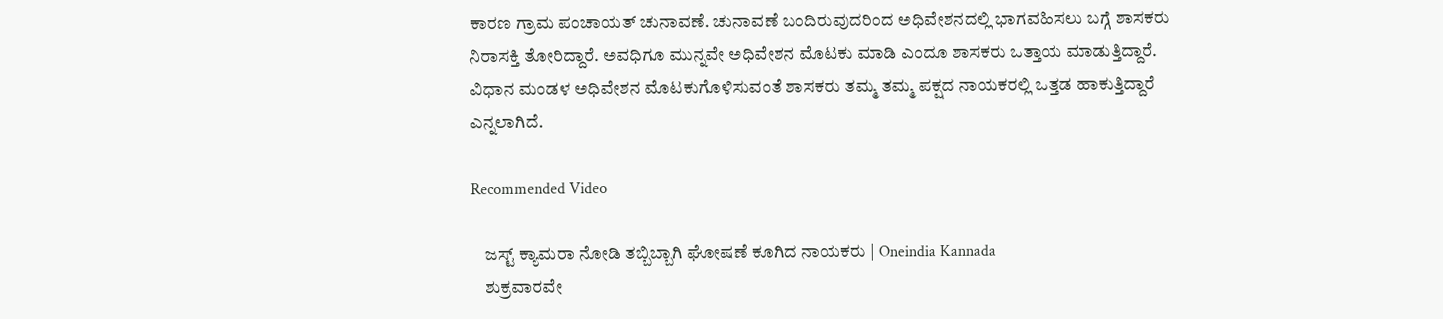ಕಾರಣ ಗ್ರಾಮ ಪಂಚಾಯತ್ ಚುನಾವಣೆ. ಚುನಾವಣೆ ಬಂದಿರುವುದರಿಂದ ಅಧಿವೇಶನದಲ್ಲಿ ಭಾಗವಹಿಸಲು ಬಗ್ಗೆ ಶಾಸಕರು ನಿರಾಸಕ್ತಿ ತೋರಿದ್ದಾರೆ. ಅವಧಿಗೂ ಮುನ್ನವೇ ಅಧಿವೇಶನ ಮೊಟಕು ಮಾಡಿ ಎಂದೂ ಶಾಸಕರು ಒತ್ತಾಯ ಮಾಡುತ್ತಿದ್ದಾರೆ. ವಿಧಾನ ಮಂಡಳ ಅಧಿವೇಶನ ಮೊಟಕುಗೊಳಿಸುವಂತೆ ಶಾಸಕರು ತಮ್ಮ ತಮ್ಮ ಪಕ್ಷದ ನಾಯಕರಲ್ಲಿ ಒತ್ತಡ ಹಾಕುತ್ತಿದ್ದಾರೆ ಎನ್ನಲಾಗಿದೆ.

Recommended Video

    ಜಸ್ಟ್ ಕ್ಯಾಮರಾ ನೋಡಿ ತಬ್ಬಿಬ್ಬಾಗಿ ಘೋಷಣೆ ಕೂಗಿದ ನಾಯಕರು | Oneindia Kannada
    ಶುಕ್ರವಾರವೇ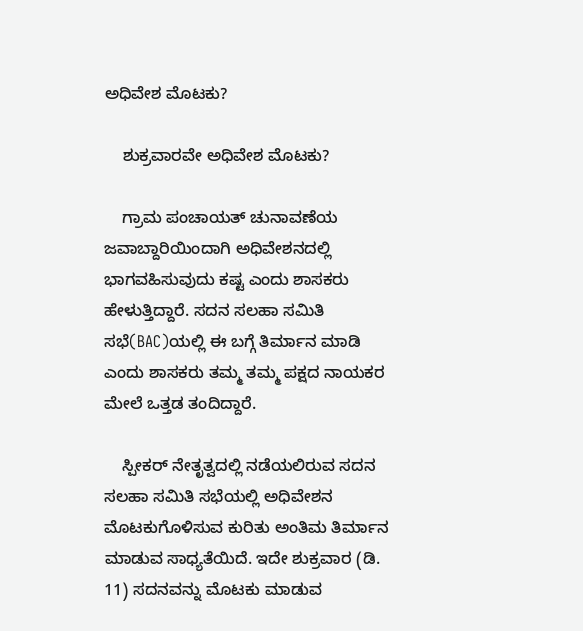ಅಧಿವೇಶ ಮೊಟಕು?

    ಶುಕ್ರವಾರವೇ ಅಧಿವೇಶ ಮೊಟಕು?

    ಗ್ರಾಮ ಪಂಚಾಯತ್ ಚುನಾವಣೆಯ ಜವಾಬ್ದಾರಿಯಿಂದಾಗಿ ಅಧಿವೇಶನದಲ್ಲಿ ಭಾಗವಹಿಸುವುದು ಕಷ್ಟ ಎಂದು ಶಾಸಕರು ಹೇಳುತ್ತಿದ್ದಾರೆ. ಸದನ ಸಲಹಾ ಸಮಿತಿ ಸಭೆ(BAC)ಯಲ್ಲಿ ಈ ಬಗ್ಗೆ ತಿರ್ಮಾನ ಮಾಡಿ ಎಂದು ಶಾಸಕರು ತಮ್ಮ ತಮ್ಮ ಪಕ್ಷದ ನಾಯಕರ ಮೇಲೆ ಒತ್ತಡ ತಂದಿದ್ದಾರೆ.

    ಸ್ಪೀಕರ್ ನೇತೃತ್ವದಲ್ಲಿ ನಡೆಯಲಿರುವ ಸದನ ಸಲಹಾ ಸಮಿತಿ ಸಭೆಯಲ್ಲಿ ಅಧಿವೇಶನ ಮೊಟಕುಗೊಳಿಸುವ ಕುರಿತು ಅಂತಿಮ ತಿರ್ಮಾನ ಮಾಡುವ ಸಾಧ್ಯತೆಯಿದೆ. ಇದೇ ಶುಕ್ರವಾರ (ಡಿ. 11) ಸದನವನ್ನು ಮೊಟಕು ಮಾಡುವ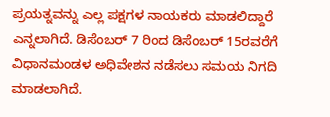ಪ್ರಯತ್ನವನ್ನು ಎಲ್ಲ ಪಕ್ಷಗಳ ನಾಯಕರು ಮಾಡಲಿದ್ದಾರೆ ಎನ್ನಲಾಗಿದೆ. ಡಿಸೆಂಬರ್ 7 ರಿಂದ ಡಿಸೆಂಬರ್ 15ರವರೆಗೆ ವಿಧಾನಮಂಡಳ ಅಧಿವೇಶನ ನಡೆಸಲು ಸಮಯ ನಿಗದಿ ಮಾಡಲಾಗಿದೆ.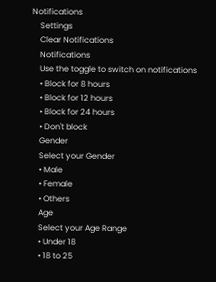Notifications
    Settings
    Clear Notifications
    Notifications
    Use the toggle to switch on notifications
    • Block for 8 hours
    • Block for 12 hours
    • Block for 24 hours
    • Don't block
    Gender
    Select your Gender
    • Male
    • Female
    • Others
    Age
    Select your Age Range
    • Under 18
    • 18 to 25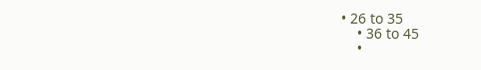• 26 to 35
    • 36 to 45
    •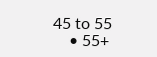45 to 55
    • 55+